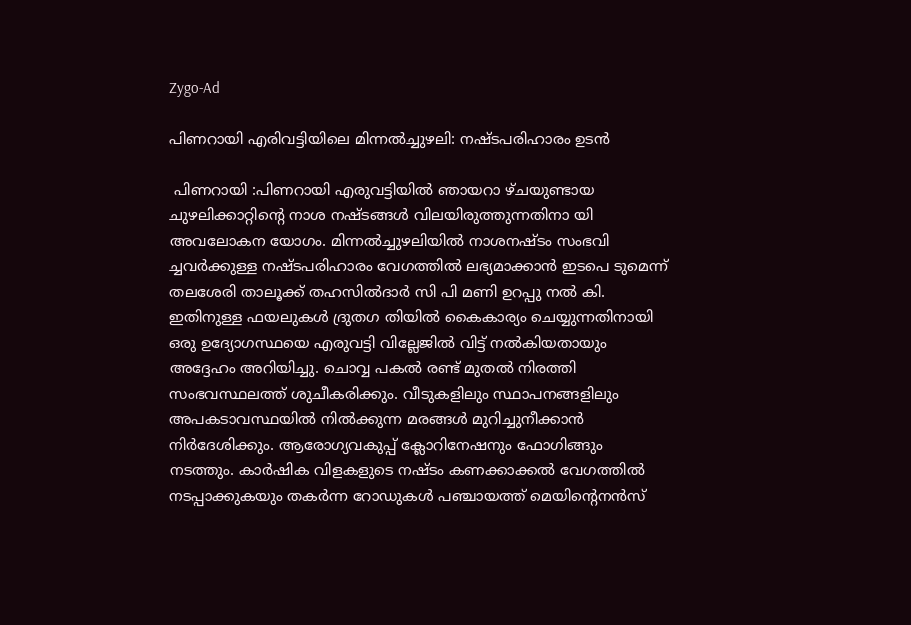Zygo-Ad

പിണറായി എരിവട്ടിയിലെ മിന്നൽച്ചുഴലി: നഷ്ടപരിഹാരം ഉടൻ

 പിണറായി :പിണറായി എരുവട്ടിയിൽ ഞായറാ ഴ്ചയുണ്ടായ ചുഴലിക്കാറ്റിൻ്റെ നാശ നഷ്ടങ്ങൾ വിലയിരുത്തുന്നതിനാ യി അവലോകന യോഗം. മിന്നൽച്ചുഴലിയിൽ നാശനഷ്ടം സംഭവി ച്ചവർക്കുള്ള നഷ്ടപരിഹാരം വേഗത്തിൽ ലഭ്യമാക്കാൻ ഇടപെ ടുമെന്ന് തലശേരി താലൂക്ക് തഹസിൽദാർ സി പി മണി ഉറപ്പു നൽ കി. ഇതിനുള്ള ഫയലുകൾ ദ്രുതഗ തിയിൽ കൈകാര്യം ചെയ്യുന്നതിനായി ഒരു ഉദ്യോഗസ്ഥയെ എരുവട്ടി വില്ലേജിൽ വിട്ട് നൽകിയതായും അദ്ദേഹം അറിയിച്ചു. ചൊവ്വ പകൽ രണ്ട് മുതൽ നിരത്തി സംഭവസ്ഥലത്ത് ശുചീകരിക്കും. വീടുകളിലും സ്ഥാപനങ്ങളിലും അപകടാവസ്ഥയിൽ നിൽക്കുന്ന മരങ്ങൾ മുറിച്ചുനീക്കാൻ നിർദേശിക്കും. ആരോഗ്യവകുപ്പ് ക്ലോറിനേഷനും ഫോഗിങ്ങും നടത്തും. കാർഷിക വിളകളുടെ നഷ്ടം കണക്കാക്കൽ വേഗത്തിൽ നടപ്പാക്കുകയും തകർന്ന റോഡുകൾ പഞ്ചായത്ത് മെയിൻ്റെനൻസ്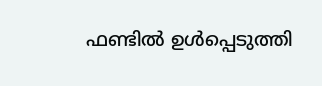ഫണ്ടിൽ ഉൾപ്പെടുത്തി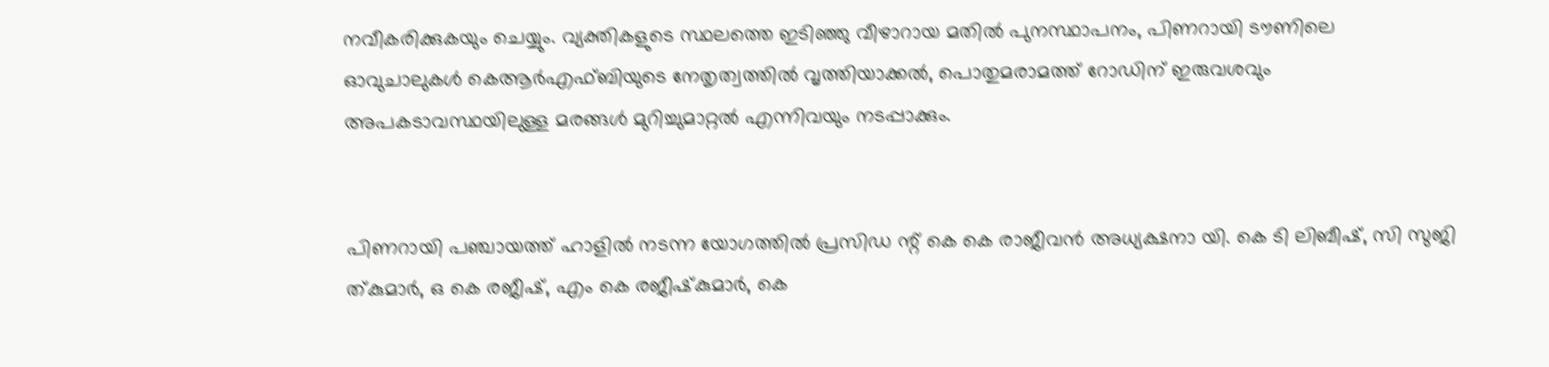നവീകരിക്കുകയും ചെയ്യും. വ്യക്തികളുടെ സ്ഥലത്തെ ഇടിഞ്ഞു വീഴാറായ മതിൽ പുനസ്ഥാപനം, പിണറായി ടൗണിലെ ഓവുചാലുകൾ കെആർഎഫ്ബിയുടെ നേതൃത്വത്തിൽ വൃത്തിയാക്കൽ, പൊതുമരാമത്ത് റോഡിന് ഇരുവശവും അപകടാവസ്ഥയിലുള്ള മരങ്ങൾ മുറിച്ചുമാറ്റൽ എന്നിവയും നടപ്പാക്കും.


പിണറായി പഞ്ചായത്ത് ഹാളിൽ നടന്ന യോഗത്തിൽ പ്രസിഡ ന്റ് കെ കെ രാജീവൻ അധ്യക്ഷനാ യി. കെ ടി ലിബീഷ്, സി സുജി ത്‌കുമാർ, ഒ കെ രജീഷ്, എം കെ രജീഷ്‌കുമാർ, കെ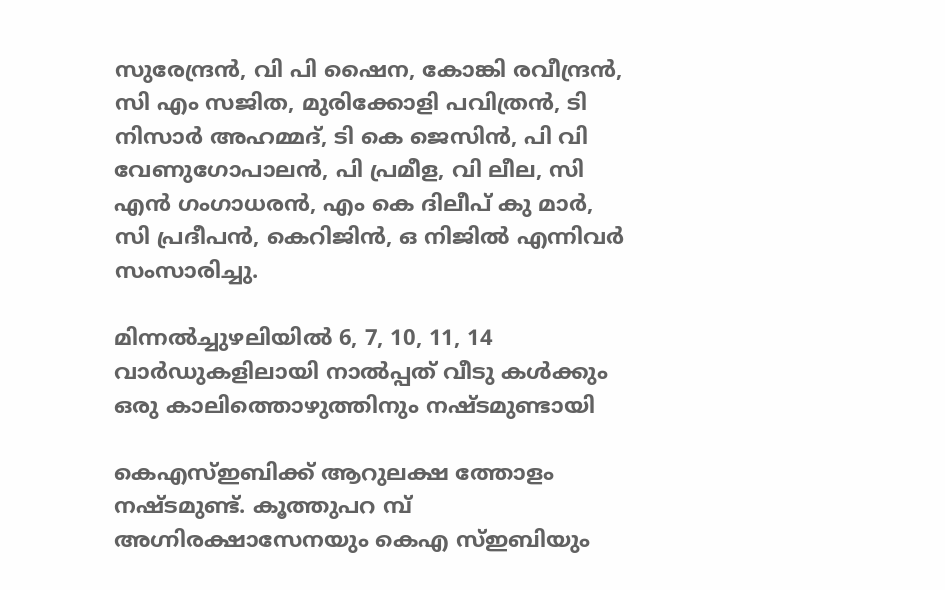സുരേന്ദ്രൻ, വി പി ഷൈന, കോങ്കി രവീന്ദ്രൻ, സി എം സജിത, മുരിക്കോളി പവിത്രൻ, ടി നിസാർ അഹമ്മദ്, ടി കെ ജെസിൻ, പി വി വേണുഗോപാലൻ, പി പ്രമീള, വി ലീല, സി എൻ ഗംഗാധരൻ, എം കെ ദിലീപ് കു മാർ, സി പ്രദീപൻ, കെറിജിൻ, ഒ നിജിൽ എന്നിവർ സംസാരിച്ചു.

മിന്നൽച്ചുഴലിയിൽ 6, 7, 10, 11, 14 വാർഡുകളിലായി നാൽപ്പത് വീടു കൾക്കും ഒരു കാലിത്തൊഴുത്തിനും നഷ്ടമുണ്ടായി

കെഎസ്ഇബിക്ക് ആറുലക്ഷ ത്തോളം നഷ്ടമുണ്ട്. കൂത്തുപറ മ്പ് അഗ്നിരക്ഷാസേനയും കെഎ സ്‌ഇബിയും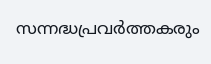സന്നദ്ധപ്രവർത്തകരും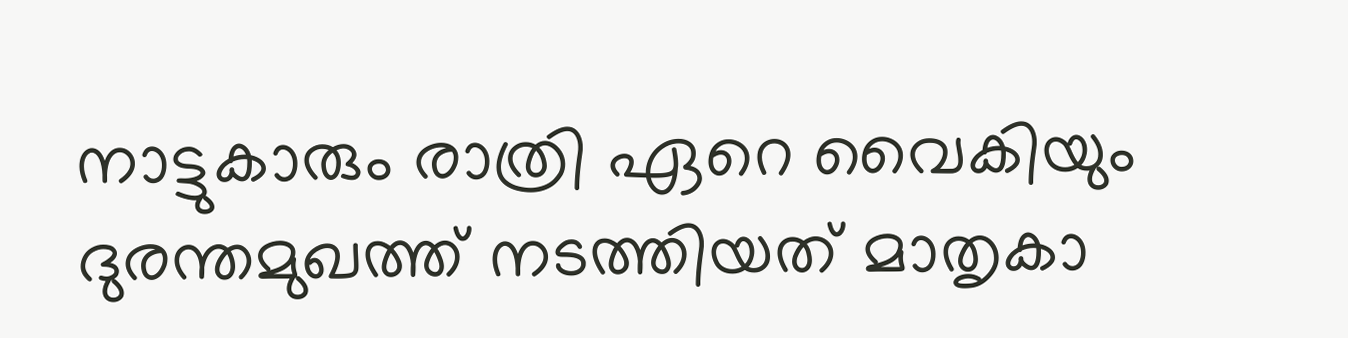നാട്ടുകാരും രാത്രി ഏറെ വൈകിയും ദുരന്തമുഖത്ത് നടത്തിയത് മാതൃകാ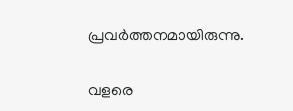പ്രവർത്തനമായിരുന്നു.

വളരെ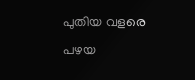പുതിയ വളരെ പഴയ